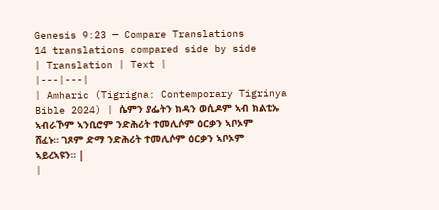Genesis 9:23 — Compare Translations
14 translations compared side by side
| Translation | Text |
|---|---|
| Amharic (Tigrigna: Contemporary Tigrinya Bible 2024) | ሴምን ያፌትን ክዳን ወሲዶም ኣብ ክልቲኡ ኣብራኾም ኣንቢሮም ንድሕሪት ተመሊሶም ዕርቃን ኣቦኦም ሸፈኑ። ገጾም ድማ ንድሕሪት ተመሊሶም ዕርቃን ኣቦኦም ኣይረኣዩን። |
|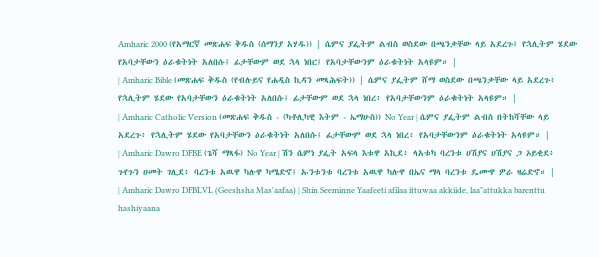Amharic 2000 (የአማርኛ መጽሐፍ ቅዱስ (ሰማንያ አሃዱ)) | ሴምና ያፌትም ልብስ ወስደው በጫንቃቸው ላይ አደረጉ፤ የኋሊትም ሄደው የአባታቸውን ዕራቁትነት አለበሱ፤ ፊታቸውም ወደ ኋላ ነበር፤ የአባታቸውንም ዕራቁትነት አላዩም። |
| Amharic Bible (መጽሐፍ ቅዱስ (የብሉይና የሐዲስ ኪዳን መጻሕፍት)) | ሴምና ያፌትም ሸማ ወስደው በጫንቃቸው ላይ አደረጉ፥ የኋሊትም ሄደው የአባታቸውን ዕራቁትነት አለበሱ፤ ፊታቸውም ወደ ኋላ ነበረ፥ የአባታቸውንም ዕራቁትነት አላዩም። |
| Amharic Catholic Version (መጽሐፍ ቅዱስ - (ካቶሊካዊ እትም - ኤማሁስ)) No Year | ሴምና ያፌትም ልብስ በትከሻቸው ላይ አደረጉ፥ የኋሊትም ሄደው የአባታቸውን ዕራቁትነት አለበሱ፤ ፊታቸውም ወደ ኋላ ነበረ፥ የአባታቸውንም ዕራቁትነት አላዩም። |
| Amharic Dawro DFBE (ጌሻ ማጻፋ) No Year | ሽን ሴምነ ያፌት አፍላ እቱዋ አኪደ፥ ላአቱካ ባረንቱ ሀሽያና ሀሽያና ጋ ኦይቂደ፥ ጉየጉን ሀመት ገሊደ፥ ባረንቱ አዉዋ ካሉዋ ካሜድኖ፤ ኡንቱንቱ ባረንቱ አዉዋ ካሉዋ በኤና ማላ ባረንቱ ዴሙዋ ዎራ ዛሬድኖ። |
| Amharic Dawro DFBLVL (Geeshsha Mas'aafaa) | Shin Seeminne Yaafeeti afilaa ittuwaa akkiide, laa"attukka barenttu hashiyaana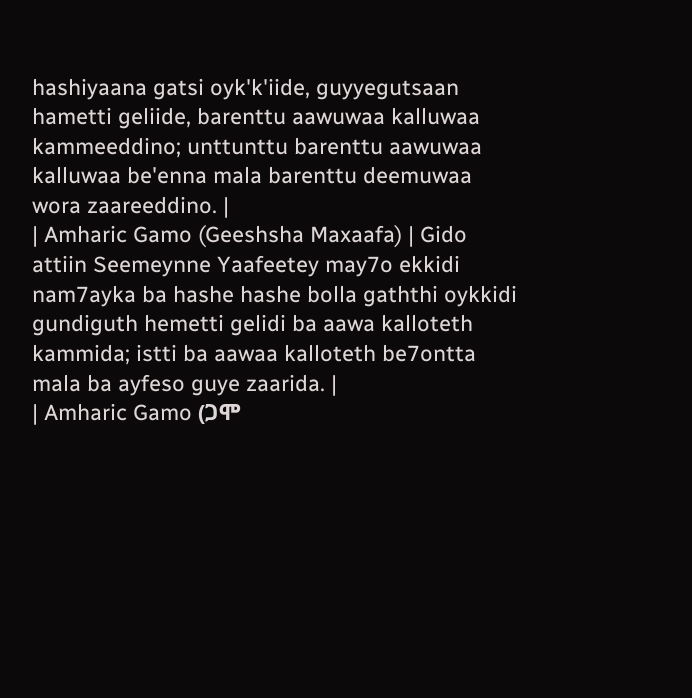hashiyaana gatsi oyk'k'iide, guyyegutsaan hametti geliide, barenttu aawuwaa kalluwaa kammeeddino; unttunttu barenttu aawuwaa kalluwaa be'enna mala barenttu deemuwaa wora zaareeddino. |
| Amharic Gamo (Geeshsha Maxaafa) | Gido attiin Seemeynne Yaafeetey may7o ekkidi nam7ayka ba hashe hashe bolla gaththi oykkidi gundiguth hemetti gelidi ba aawa kalloteth kammida; istti ba aawaa kalloteth be7ontta mala ba ayfeso guye zaarida. |
| Amharic Gamo (ጋሞ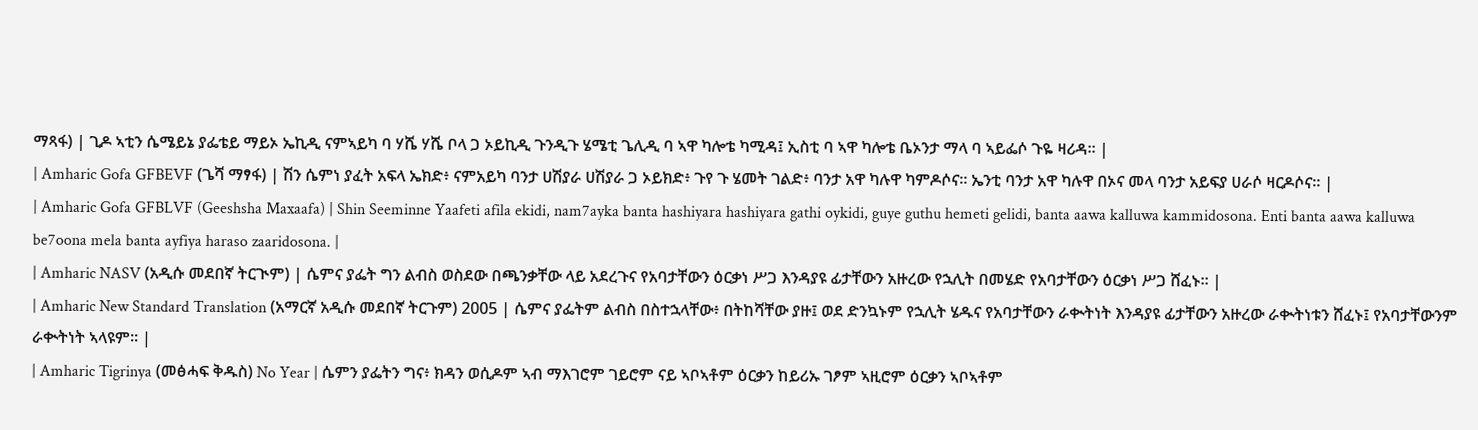ማጻፋ) | ጊዶ ኣቲን ሴሜይኔ ያፌቴይ ማይኦ ኤኪዲ ናምኣይካ ባ ሃሼ ሃሼ ቦላ ጋ ኦይኪዲ ጉንዲጉ ሄሜቲ ጌሊዲ ባ ኣዋ ካሎቴ ካሚዳ፤ ኢስቲ ባ ኣዋ ካሎቴ ቤኦንታ ማላ ባ ኣይፌሶ ጉዬ ዛሪዳ። |
| Amharic Gofa GFBEVF (ጌሻ ማፃፋ) | ሽን ሴምነ ያፈት አፍላ ኤክድ፥ ናምአይካ ባንታ ሀሽያራ ሀሽያራ ጋ ኦይክድ፥ ጉየ ጉ ሄመት ገልድ፥ ባንታ አዋ ካሉዋ ካምዶሶና። ኤንቲ ባንታ አዋ ካሉዋ በኦና መላ ባንታ አይፍያ ሀራሶ ዛርዶሶና። |
| Amharic Gofa GFBLVF (Geeshsha Maxaafa) | Shin Seeminne Yaafeti afila ekidi, nam7ayka banta hashiyara hashiyara gathi oykidi, guye guthu hemeti gelidi, banta aawa kalluwa kammidosona. Enti banta aawa kalluwa be7oona mela banta ayfiya haraso zaaridosona. |
| Amharic NASV (አዲሱ መደበኛ ትርጒም) | ሴምና ያፌት ግን ልብስ ወስደው በጫንቃቸው ላይ አደረጉና የአባታቸውን ዕርቃነ ሥጋ እንዳያዩ ፊታቸውን አዙረው የኋሊት በመሄድ የአባታቸውን ዕርቃነ ሥጋ ሸፈኑ። |
| Amharic New Standard Translation (አማርኛ አዲሱ መደበኛ ትርጉም) 2005 | ሴምና ያፌትም ልብስ በስተኋላቸው፥ በትከሻቸው ያዙ፤ ወደ ድንኳኑም የኋሊት ሄዱና የአባታቸውን ራቊትነት እንዳያዩ ፊታቸውን አዙረው ራቊትነቱን ሸፈኑ፤ የአባታቸውንም ራቊትነት ኣላዩም። |
| Amharic Tigrinya (መፅሓፍ ቅዱስ) No Year | ሴምን ያፌትን ግና፥ ክዳን ወሲዶም ኣብ ማእገሮም ገይሮም ናይ ኣቦኣቶም ዕርቃን ከይሪኡ ገፆም ኣዚሮም ዕርቃን ኣቦኣቶም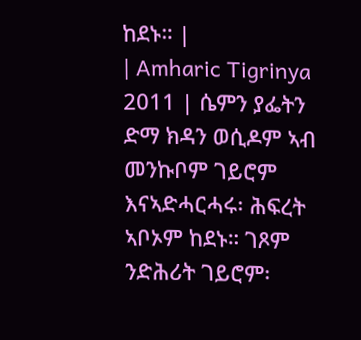ከደኑ። |
| Amharic Tigrinya 2011 | ሴምን ያፌትን ድማ ክዳን ወሲዶም ኣብ መንኩቦም ገይሮም እናኣድሓርሓሩ፡ ሕፍረት ኣቦኦም ከደኑ። ገጾም ንድሕሪት ገይሮም፡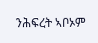ንሕፍረት ኣቦኦም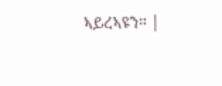ኣይረኣዩን። |